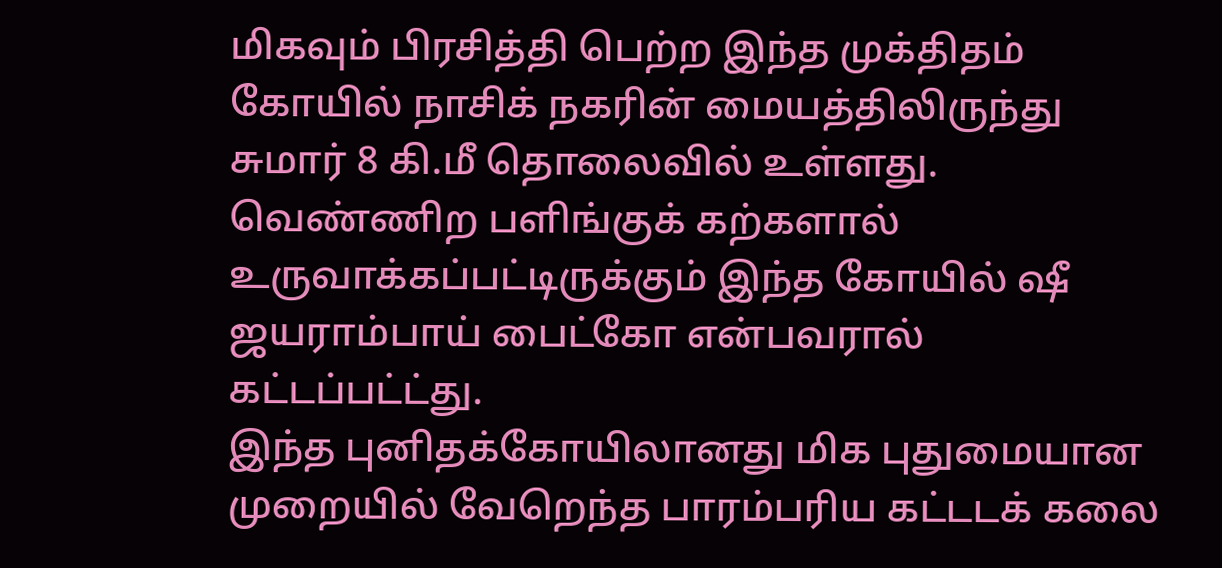மிகவும் பிரசித்தி பெற்ற இந்த முக்திதம் கோயில் நாசிக் நகரின் மையத்திலிருந்து சுமார் 8 கி.மீ தொலைவில் உள்ளது. வெண்ணிற பளிங்குக் கற்களால் உருவாக்கப்பட்டிருக்கும் இந்த கோயில் ஷீ ஜயராம்பாய் பைட்கோ என்பவரால் கட்டப்பட்ட்து.
இந்த புனிதக்கோயிலானது மிக புதுமையான முறையில் வேறெந்த பாரம்பரிய கட்டடக் கலை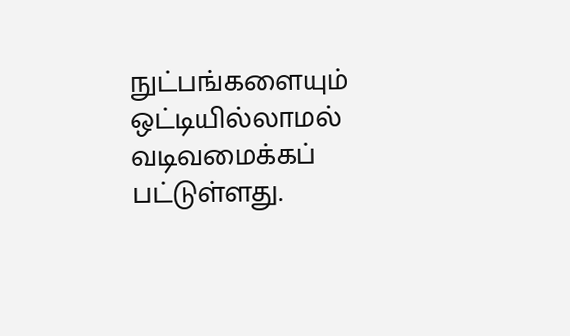நுட்பங்களையும் ஒட்டியில்லாமல் வடிவமைக்கப் பட்டுள்ளது.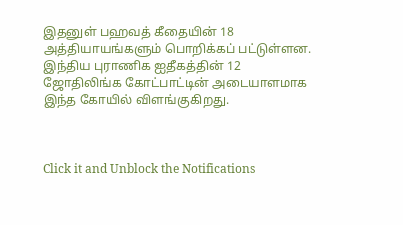இதனுள் பஹவத் கீதையின் 18 அத்தியாயங்களும் பொறிக்கப் பட்டுள்ளன. இந்திய புராணிக ஐதீகத்தின் 12 ஜோதிலிங்க கோட்பாட்டின் அடையாளமாக இந்த கோயில் விளங்குகிறது.



Click it and Unblock the Notifications